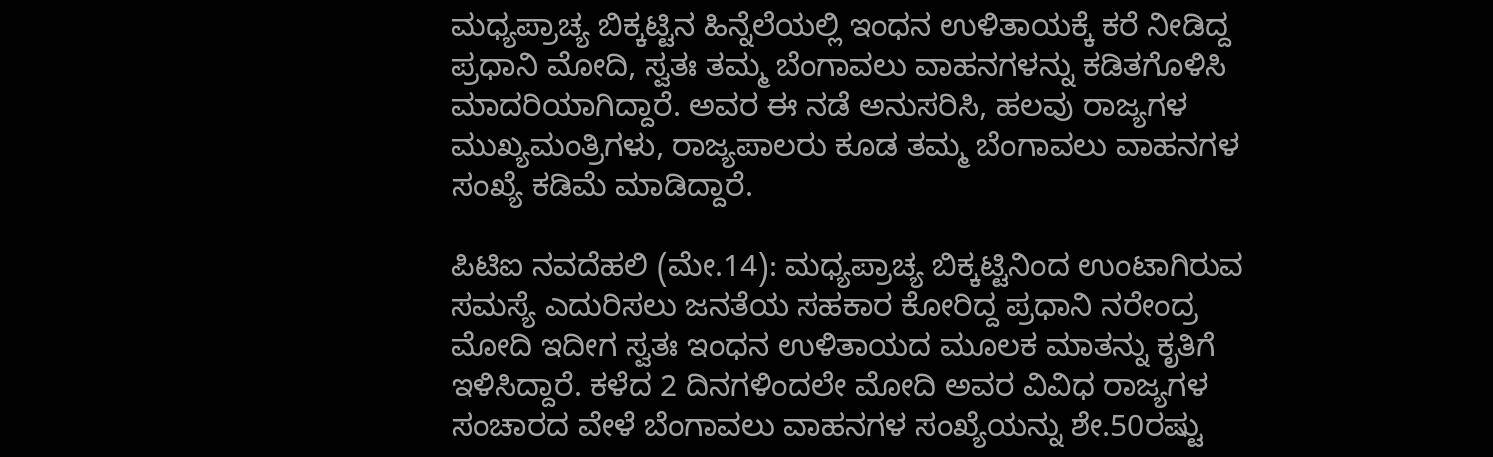ಮಧ್ಯಪ್ರಾಚ್ಯ ಬಿಕ್ಕಟ್ಟಿನ ಹಿನ್ನೆಲೆಯಲ್ಲಿ ಇಂಧನ ಉಳಿತಾಯಕ್ಕೆ ಕರೆ ನೀಡಿದ್ದ ಪ್ರಧಾನಿ ಮೋದಿ, ಸ್ವತಃ ತಮ್ಮ ಬೆಂಗಾವಲು ವಾಹನಗಳನ್ನು ಕಡಿತಗೊಳಿಸಿ ಮಾದರಿಯಾಗಿದ್ದಾರೆ. ಅವರ ಈ ನಡೆ ಅನುಸರಿಸಿ, ಹಲವು ರಾಜ್ಯಗಳ ಮುಖ್ಯಮಂತ್ರಿಗಳು, ರಾಜ್ಯಪಾಲರು ಕೂಡ ತಮ್ಮ ಬೆಂಗಾವಲು ವಾಹನಗಳ ಸಂಖ್ಯೆ ಕಡಿಮೆ ಮಾಡಿದ್ದಾರೆ.

ಪಿಟಿಐ ನವದೆಹಲಿ (ಮೇ.14): ಮಧ್ಯಪ್ರಾಚ್ಯ ಬಿಕ್ಕಟ್ಟಿನಿಂದ ಉಂಟಾಗಿರುವ ಸಮಸ್ಯೆ ಎದುರಿಸಲು ಜನತೆಯ ಸಹಕಾರ ಕೋರಿದ್ದ ಪ್ರಧಾನಿ ನರೇಂದ್ರ ಮೋದಿ ಇದೀಗ ಸ್ವತಃ ಇಂಧನ ಉಳಿತಾಯದ ಮೂಲಕ ಮಾತನ್ನು ಕೃತಿಗೆ ಇಳಿಸಿದ್ದಾರೆ. ಕಳೆದ 2 ದಿನಗಳಿಂದಲೇ ಮೋದಿ ಅವರ ವಿವಿಧ ರಾಜ್ಯಗಳ ಸಂಚಾರದ ವೇಳೆ ಬೆಂಗಾವಲು ವಾಹನಗಳ ಸಂಖ್ಯೆಯನ್ನು ಶೇ.50ರಷ್ಟು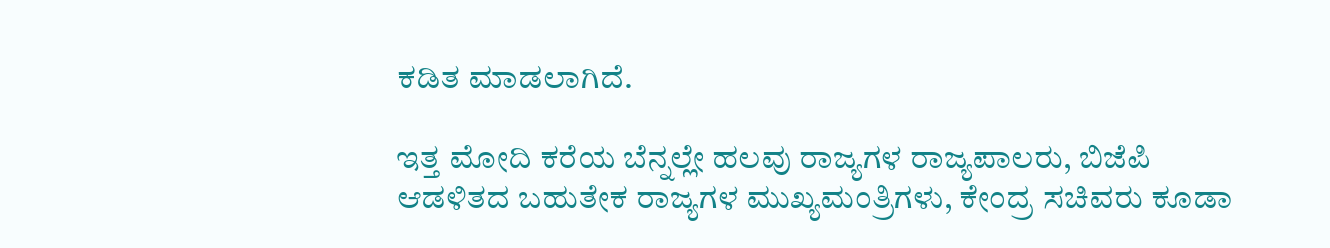ಕಡಿತ ಮಾಡಲಾಗಿದೆ.

ಇತ್ತ ಮೋದಿ ಕರೆಯ ಬೆನ್ನಲ್ಲೇ ಹಲವು ರಾಜ್ಯಗಳ ರಾಜ್ಯಪಾಲರು, ಬಿಜೆಪಿ ಆಡಳಿತದ ಬಹುತೇಕ ರಾಜ್ಯಗಳ ಮುಖ್ಯಮಂತ್ರಿಗಳು, ಕೇಂದ್ರ ಸಚಿವರು ಕೂಡಾ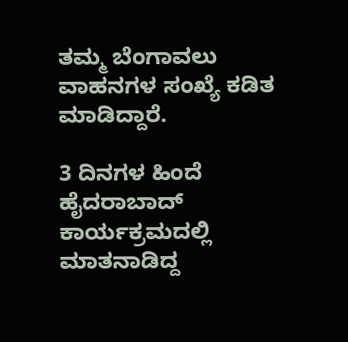ತಮ್ಮ ಬೆಂಗಾವಲು ವಾಹನಗಳ ಸಂಖ್ಯೆ ಕಡಿತ ಮಾಡಿದ್ದಾರೆ.

3 ದಿನಗಳ ಹಿಂದೆ ಹೈದರಾಬಾದ್‌ ಕಾರ್ಯಕ್ರಮದಲ್ಲಿ ಮಾತನಾಡಿದ್ದ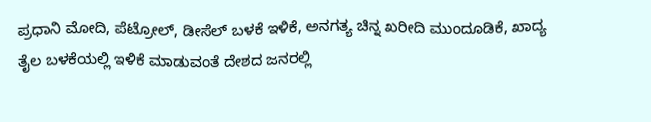ಪ್ರಧಾನಿ ಮೋದಿ, ಪೆಟ್ರೋಲ್‌, ಡೀಸೆಲ್‌ ಬಳಕೆ ಇಳಿಕೆ, ಅನಗತ್ಯ ಚಿನ್ನ ಖರೀದಿ ಮುಂದೂಡಿಕೆ, ಖಾದ್ಯ ತೈಲ ಬಳಕೆಯಲ್ಲಿ ಇಳಿಕೆ ಮಾಡುವಂತೆ ದೇಶದ ಜನರಲ್ಲಿ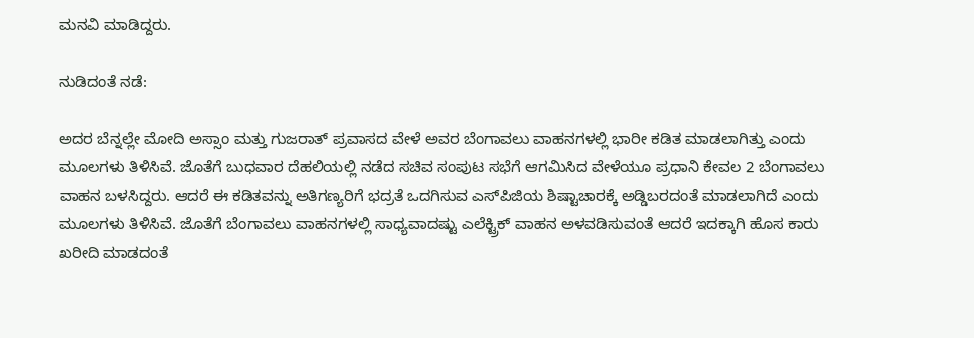ಮನವಿ ಮಾಡಿದ್ದರು.

ನುಡಿದಂತೆ ನಡೆ:

ಅದರ ಬೆನ್ನಲ್ಲೇ ಮೋದಿ ಅಸ್ಸಾಂ ಮತ್ತು ಗುಜರಾತ್ ಪ್ರವಾಸದ ವೇಳೆ ಅವರ ಬೆಂಗಾವಲು ವಾಹನಗಳಲ್ಲಿ ಭಾರೀ ಕಡಿತ ಮಾಡಲಾಗಿತ್ತು ಎಂದು ಮೂಲಗಳು ತಿಳಿಸಿವೆ. ಜೊತೆಗೆ ಬುಧವಾರ ದೆಹಲಿಯಲ್ಲಿ ನಡೆದ ಸಚಿವ ಸಂಪುಟ ಸಭೆಗೆ ಆಗಮಿಸಿದ ವೇಳೆಯೂ ಪ್ರಧಾನಿ ಕೇವಲ 2 ಬೆಂಗಾವಲು ವಾಹನ ಬಳಸಿದ್ದರು. ಆದರೆ ಈ ಕಡಿತವನ್ನು ಅತಿಗಣ್ಯರಿಗೆ ಭದ್ರತೆ ಒದಗಿಸುವ ಎಸ್‌ಪಿಜಿಯ ಶಿಷ್ಟಾಚಾರಕ್ಕೆ ಅಡ್ಡಿಬರದಂತೆ ಮಾಡಲಾಗಿದೆ ಎಂದು ಮೂಲಗಳು ತಿಳಿಸಿವೆ. ಜೊತೆಗೆ ಬೆಂಗಾವಲು ವಾಹನಗಳಲ್ಲಿ ಸಾಧ್ಯವಾದಷ್ಟು ಎಲೆಕ್ಟ್ರಿಕ್ ವಾಹನ ಅಳವಡಿಸುವಂತೆ ಆದರೆ ಇದಕ್ಕಾಗಿ ಹೊಸ ಕಾರು ಖರೀದಿ ಮಾಡದಂತೆ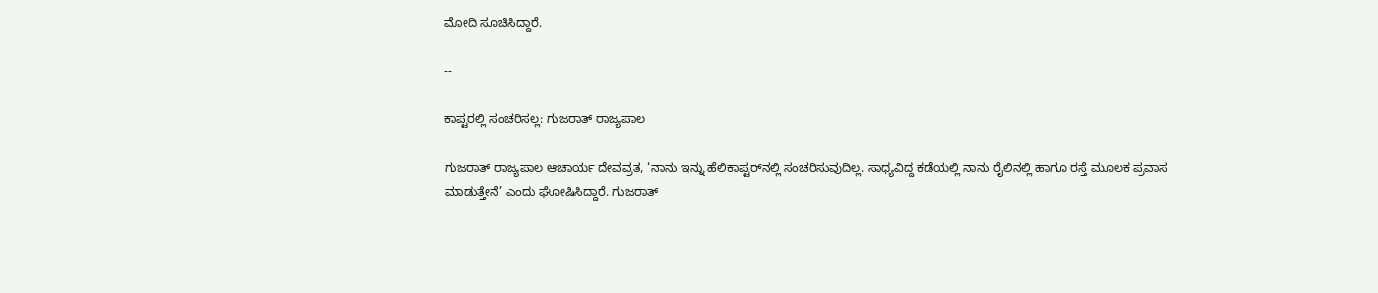ಮೋದಿ ಸೂಚಿಸಿದ್ದಾರೆ.

--

ಕಾಪ್ಟರಲ್ಲಿ ಸಂಚರಿಸಲ್ಲ: ಗುಜರಾತ್‌ ರಾಜ್ಯಪಾಲ

ಗುಜರಾತ್ ರಾಜ್ಯಪಾಲ ಆಚಾರ್ಯ ದೇವವ್ರತ, ‘ನಾನು ಇನ್ನು ಹೆಲಿಕಾಪ್ಟರ್‌ನಲ್ಲಿ ಸಂಚರಿಸುವುದಿಲ್ಲ. ಸಾಧ್ಯವಿದ್ದ ಕಡೆಯಲ್ಲಿ ನಾನು ರೈಲಿನಲ್ಲಿ ಹಾಗೂ ರಸ್ತೆ ಮೂಲಕ ಪ್ರವಾಸ ಮಾಡುತ್ತೇನೆ’ ಎಂದು ಘೋಷಿಸಿದ್ದಾರೆ. ಗುಜರಾತ್‌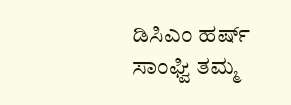ಡಿಸಿಎಂ ಹರ್ಷ್‌ ಸಾಂಘ್ವಿ ತಮ್ಮ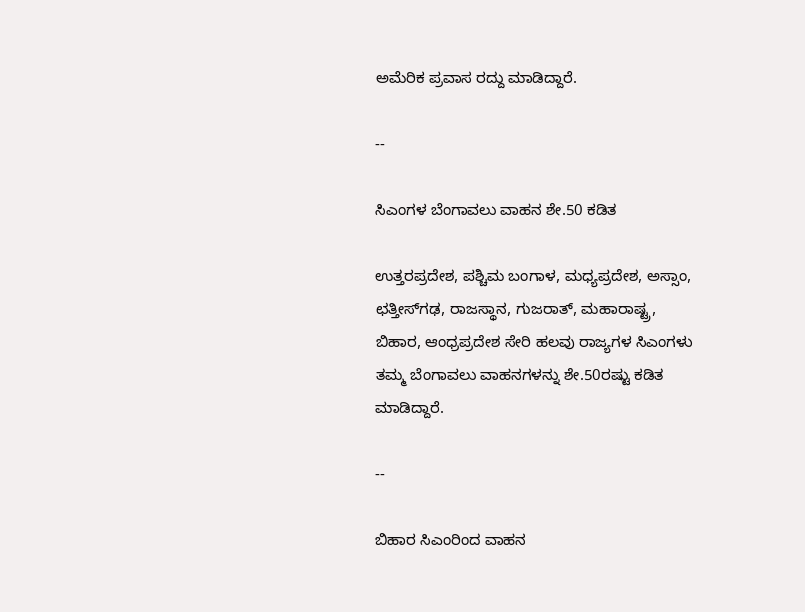ಅಮೆರಿಕ ಪ್ರವಾಸ ರದ್ದು ಮಾಡಿದ್ದಾರೆ.

--

ಸಿಎಂಗಳ ಬೆಂಗಾವಲು ವಾಹನ ಶೇ.50 ಕಡಿತ

ಉತ್ತರಪ್ರದೇಶ, ಪಶ್ಚಿಮ ಬಂಗಾಳ, ಮಧ್ಯಪ್ರದೇಶ, ಅಸ್ಸಾಂ, ಛತ್ತೀಸ್‌ಗಢ, ರಾಜಸ್ಥಾನ, ಗುಜರಾತ್‌, ಮಹಾರಾಷ್ಟ್ರ, ಬಿಹಾರ, ಆಂಧ್ರಪ್ರದೇಶ ಸೇರಿ ಹಲವು ರಾಜ್ಯಗಳ ಸಿಎಂಗಳು ತಮ್ಮ ಬೆಂಗಾವಲು ವಾಹನಗಳನ್ನು ಶೇ.50ರಷ್ಟು ಕಡಿತ ಮಾಡಿದ್ದಾರೆ.

--

ಬಿಹಾರ ಸಿಎಂರಿಂದ ವಾಹನ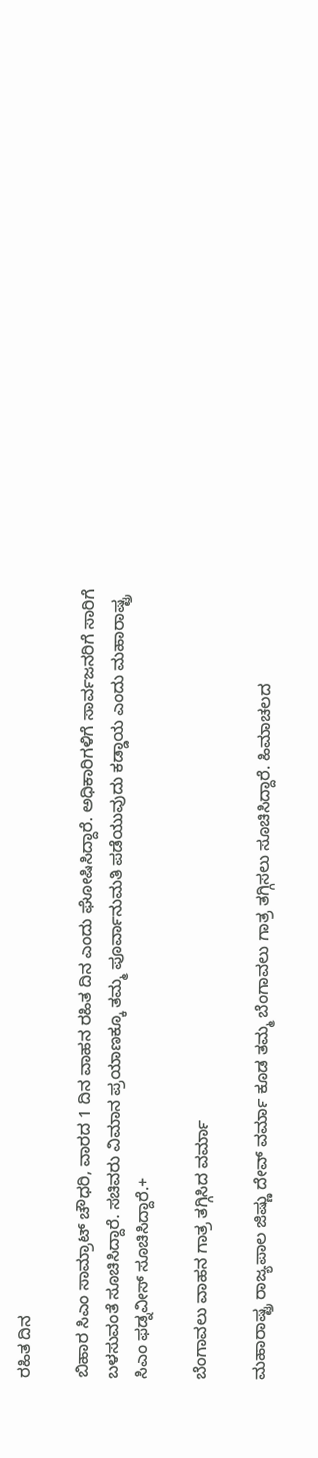ರಹಿತ ದಿನ

ಬಿಹಾರ ಸಿಎಂ ಸಾಮ್ರಾಟ್‌ ಚೌಧರಿ, ವಾರದ 1 ದಿನ ವಾಹನ ರಹಿತ ದಿನ ಎಂದು ಘೋಷಿಸಿದ್ದಾರೆ. ಅಧಿಕಾರಿಗಳಿಗೆ ಸಾರ್ವಜನರಿಗೆ ಸಾರಿಗೆ ಬಳಸುವಂತೆ ಸೂಚಿಸಿದ್ದಾರೆ. ಸಚಿವರು ವಿಮಾನ ಪ್ರಯಾಣಕ್ಕೂ ತಮ್ಮ ಪೂರ್ವಾನುಮತಿ ಪಡೆಯುವುದು ಕಡ್ಡಾಯ ಎಂದು ಮಹಾರಾಷ್ಟ್ರ ಸಿಎಂ ಫಡ್ನವೀಸ್‌ ಸೂಚಿಸಿದ್ದಾರೆ.+

ಬೆಂಗಾವಲು ವಾಹನ ಗಾತ್ರ ತಗ್ಗಿಸಿದ ವರ್ಮಾ

ಮಹಾರಾಷ್ಟ್ರ ರಾಜ್ಯಪಾಲ ಜಿಷ್ಣು ದೇವ್ ವರ್ಮಾ ಕೂಡ ತಮ್ಮ ಬೆಂಗಾವಲು ಗಾತ್ರ ತಗ್ಗಿಸಲು ಸೂಚಿಸಿದ್ದಾರೆ. ಹಿಮಾಚಲದ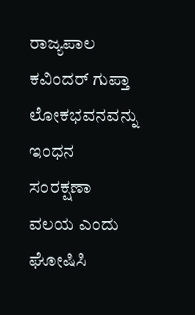ರಾಜ್ಯಪಾಲ ಕವಿಂದರ್‌ ಗುಪ್ತಾ ಲೋಕಭವನವನ್ನು ಇಂಧನ ಸಂರಕ್ಷಣಾ ವಲಯ ಎಂದು ಘೋಷಿಸಿ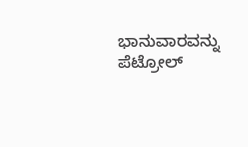ಭಾನುವಾರವನ್ನು ಪೆಟ್ರೋಲ್‌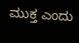ಮುಕ್ತ ಎಂದು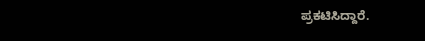ಪ್ರಕಟಿಸಿದ್ದಾರೆ.